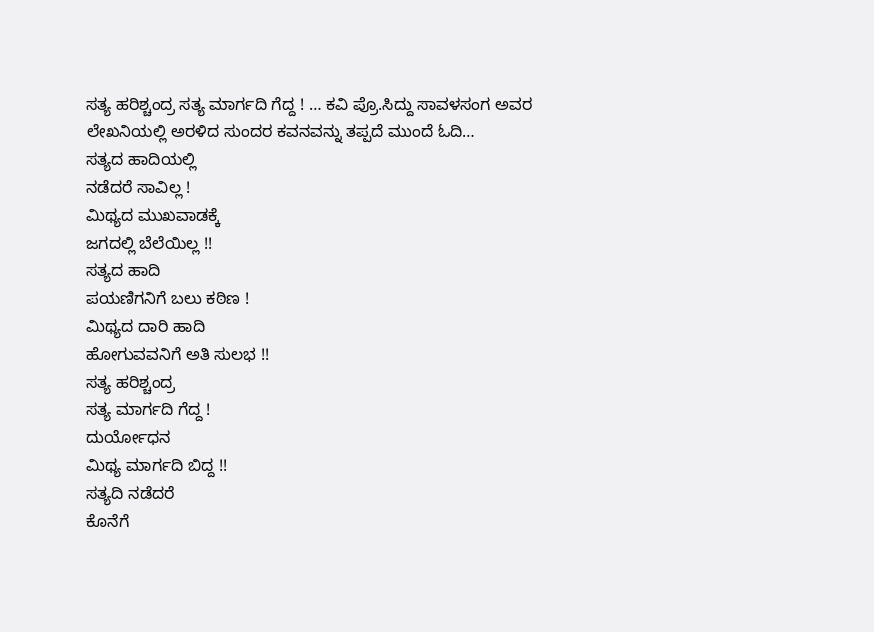ಸತ್ಯ ಹರಿಶ್ಚಂದ್ರ ಸತ್ಯ ಮಾರ್ಗದಿ ಗೆದ್ದ ! … ಕವಿ ಪ್ರೊ.ಸಿದ್ದು ಸಾವಳಸಂಗ ಅವರ ಲೇಖನಿಯಲ್ಲಿ ಅರಳಿದ ಸುಂದರ ಕವನವನ್ನು ತಪ್ಪದೆ ಮುಂದೆ ಓದಿ…
ಸತ್ಯದ ಹಾದಿಯಲ್ಲಿ
ನಡೆದರೆ ಸಾವಿಲ್ಲ !
ಮಿಥ್ಯದ ಮುಖವಾಡಕ್ಕೆ
ಜಗದಲ್ಲಿ ಬೆಲೆಯಿಲ್ಲ !!
ಸತ್ಯದ ಹಾದಿ
ಪಯಣಿಗನಿಗೆ ಬಲು ಕಠಿಣ !
ಮಿಥ್ಯದ ದಾರಿ ಹಾದಿ
ಹೋಗುವವನಿಗೆ ಅತಿ ಸುಲಭ !!
ಸತ್ಯ ಹರಿಶ್ಚಂದ್ರ
ಸತ್ಯ ಮಾರ್ಗದಿ ಗೆದ್ದ !
ದುರ್ಯೋಧನ
ಮಿಥ್ಯ ಮಾರ್ಗದಿ ಬಿದ್ದ !!
ಸತ್ಯದಿ ನಡೆದರೆ
ಕೊನೆಗೆ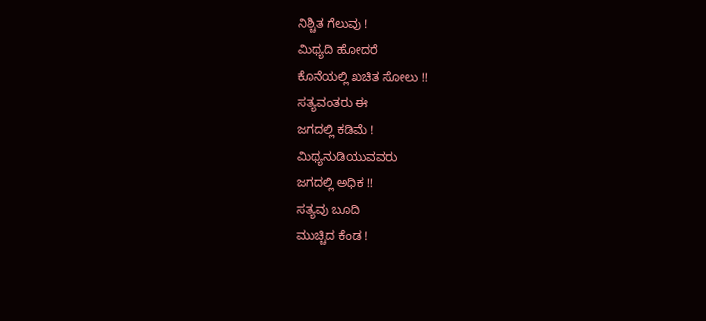ನಿಶ್ಚಿತ ಗೆಲುವು !
ಮಿಥ್ಯದಿ ಹೋದರೆ
ಕೊನೆಯಲ್ಲಿ ಖಚಿತ ಸೋಲು !!
ಸತ್ಯವಂತರು ಈ
ಜಗದಲ್ಲಿ ಕಡಿಮೆ !
ಮಿಥ್ಯನುಡಿಯುವವರು
ಜಗದಲ್ಲಿ ಅಧಿಕ !!
ಸತ್ಯವು ಬೂದಿ
ಮುಚ್ಚಿದ ಕೆಂಡ !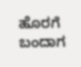ಹೊರಗೆ ಬಂದಾಗ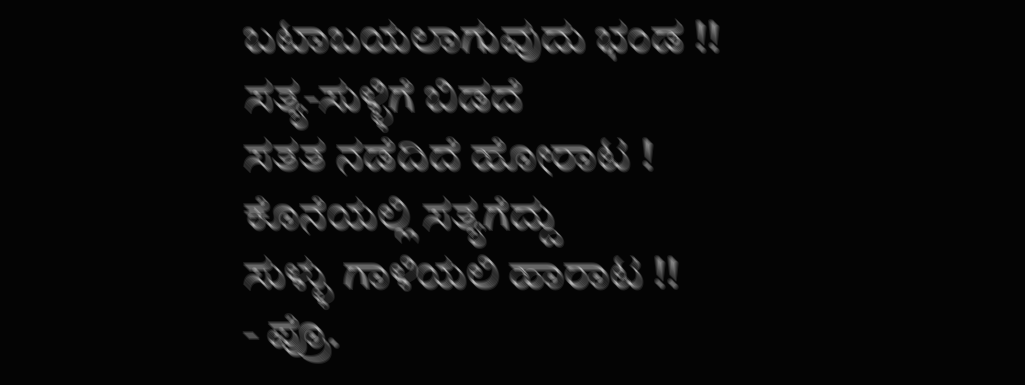ಬಟಾಬಯಲಾಗುವುದು ಭಂಡ !!
ಸತ್ಯ-ಸುಳ್ಳಿಗೆ ಬಿಡದೆ
ಸತತ ನಡೆದಿದೆ ಹೋರಾಟ !
ಕೊನೆಯಲ್ಲಿ ಸತ್ಯಗೆದ್ದು
ಸುಳ್ಳು ಗಾಳಿಯಲಿ ಹಾರಾಟ !!
- ಪ್ರೊ.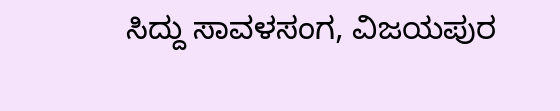ಸಿದ್ದು ಸಾವಳಸಂಗ, ವಿಜಯಪುರ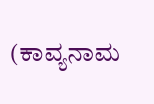(ಕಾವ್ಯನಾಮ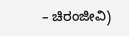– ಚಿರಂಜೀವಿ)